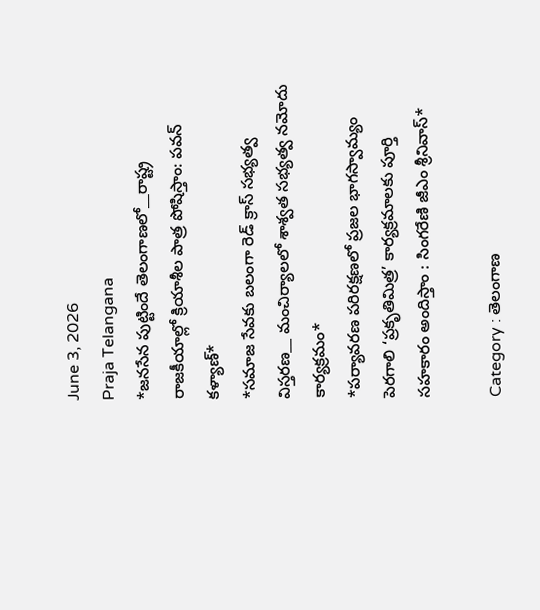June 3, 2026
Praja Telangana
*జనసేన పుట్టిందే తెలంగాణలో__రాష్ట్ర రాజకీయాల్లో క్రియాశీల పాత్ర పోషిస్తాం: పవన్ కళ్యాణ్*
*సమాజ సేవకు బలంగా రెడ్ క్రాస్ సభ్యత్వ విస్తరణ__ మంచిర్యాలలో శాశ్వత సభ్యత్వ నమోదు కార్యక్రమం*
*పర్యావరణ పరిరక్షణలో ప్రజల భాగస్వామ్యం పెరగాలి ‘ప్రకృతిమిత్ర’ కార్యక్రమాలకు పూర్తి సహకారం అందిస్తాం : సింగరేణి జీఎం శ్రీనివాస్*

Category : తెలంగాణ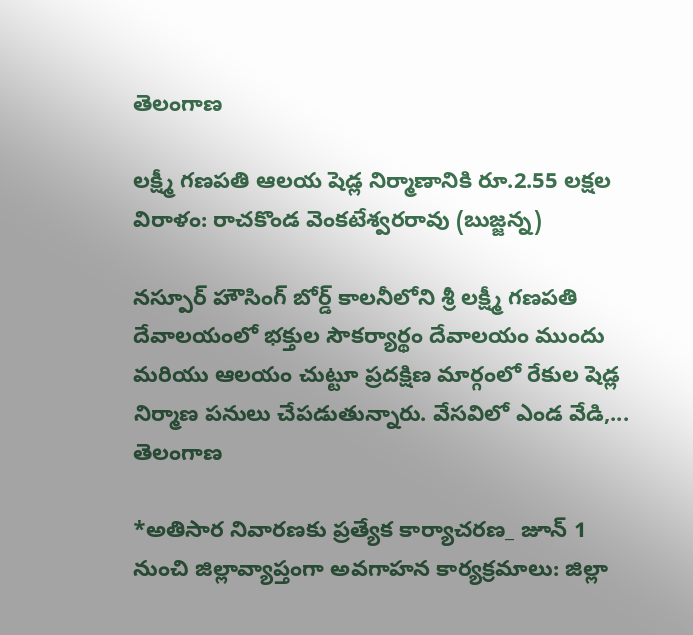తెలంగాణ

లక్ష్మీ గణపతి ఆలయ షెడ్ల నిర్మాణానికి రూ.2.55 లక్షల విరాళం: రాచకొండ వెంకటేశ్వరరావు (బుజ్జన్న)

నస్పూర్ హౌసింగ్ బోర్డ్ కాలనీలోని శ్రీ లక్ష్మీ గణపతి దేవాలయంలో భక్తుల సౌకర్యార్థం దేవాలయం ముందు మరియు ఆలయం చుట్టూ ప్రదక్షిణ మార్గంలో రేకుల షెడ్ల నిర్మాణ పనులు చేపడుతున్నారు. వేసవిలో ఎండ వేడి,...
తెలంగాణ

*అతిసార నివారణకు ప్రత్యేక కార్యాచరణ_ జూన్ 1 నుంచి జిల్లావ్యాప్తంగా అవగాహన కార్యక్రమాలు: జిల్లా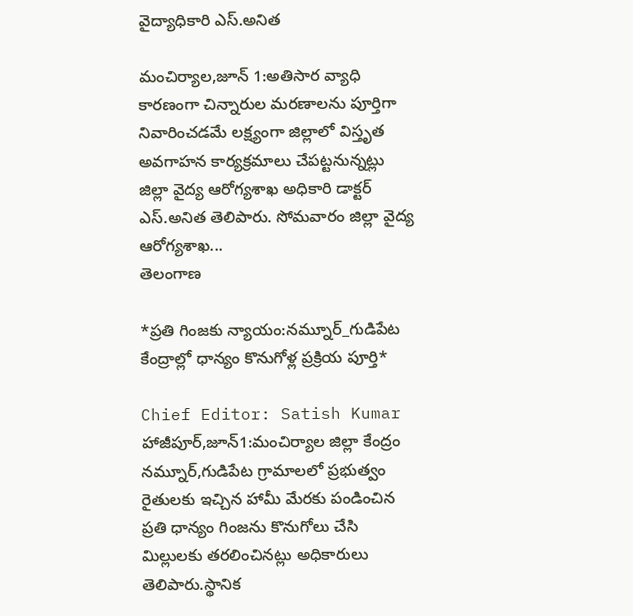వైద్యాధికారి ఎస్.అనిత

మంచిర్యాల,జూన్ 1:అతిసార వ్యాధి కారణంగా చిన్నారుల మరణాలను పూర్తిగా నివారించడమే లక్ష్యంగా జిల్లాలో విస్తృత అవగాహన కార్యక్రమాలు చేపట్టనున్నట్లు జిల్లా వైద్య ఆరోగ్యశాఖ అధికారి డాక్టర్ ఎస్.అనిత తెలిపారు. సోమవారం జిల్లా వైద్య ఆరోగ్యశాఖ...
తెలంగాణ

*ప్రతి గింజకు న్యాయం:నమ్నూర్_గుడిపేట కేంద్రాల్లో ధాన్యం కొనుగోళ్ల ప్రక్రియ పూర్తి*

Chief Editor: Satish Kumar
హాజీపూర్,జూన్1:మంచిర్యాల జిల్లా కేంద్రం నమ్నూర్,గుడిపేట గ్రామాలలో ప్రభుత్వం రైతులకు ఇచ్చిన హామీ మేరకు పండించిన ప్రతి ధాన్యం గింజను కొనుగోలు చేసి మిల్లులకు తరలించినట్లు అధికారులు తెలిపారు.స్థానిక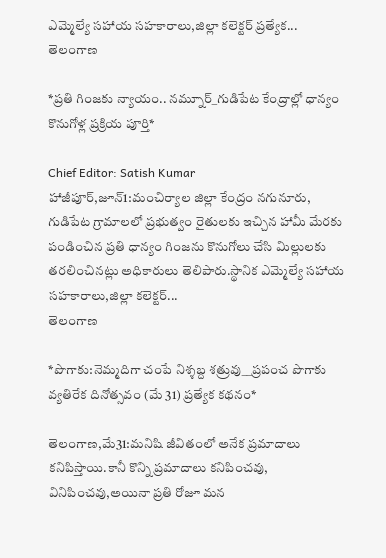ఎమ్మెల్యే సహాయ సహకారాలు,జిల్లా కలెక్టర్ ప్రత్యేక...
తెలంగాణ

*ప్రతి గింజకు న్యాయం.. నమ్నూర్_గుడిపేట కేంద్రాల్లో ధాన్యం కొనుగోళ్ల ప్రక్రియ పూర్తి*

Chief Editor: Satish Kumar
హాజీపూర్,జూన్1:మంచిర్యాల జిల్లా కేంద్రం నగునూరు, గుడిపేట గ్రామాలలో ప్రభుత్వం రైతులకు ఇచ్చిన హామీ మేరకు పండించిన ప్రతి ధాన్యం గింజను కొనుగోలు చేసి మిల్లులకు తరలించినట్లు అధికారులు తెలిపారు.స్థానిక ఎమ్మెల్యే సహాయ సహకారాలు,జిల్లా కలెక్టర్...
తెలంగాణ

*పొగాకు:నెమ్మదిగా చంపే నిశ్శబ్ద శత్రువు__ప్రపంచ పొగాకు వ్యతిరేక దినోత్సవం (మే 31) ప్రత్యేక కథనం*

తెలంగాణ,మే31:మనిషి జీవితంలో అనేక ప్రమాదాలు కనిపిస్తాయి.కానీ కొన్ని ప్రమాదాలు కనిపించవు, వినిపించవు,అయినా ప్రతి రోజూ మన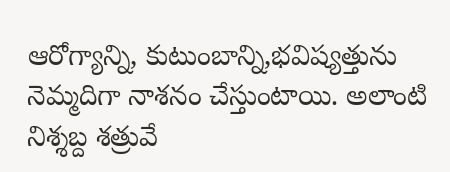ఆరోగ్యాన్ని, కుటుంబాన్ని,భవిష్యత్తును నెమ్మదిగా నాశనం చేస్తుంటాయి. అలాంటి నిశ్శబ్ద శత్రువే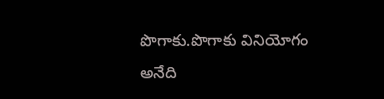పొగాకు.పొగాకు వినియోగం అనేది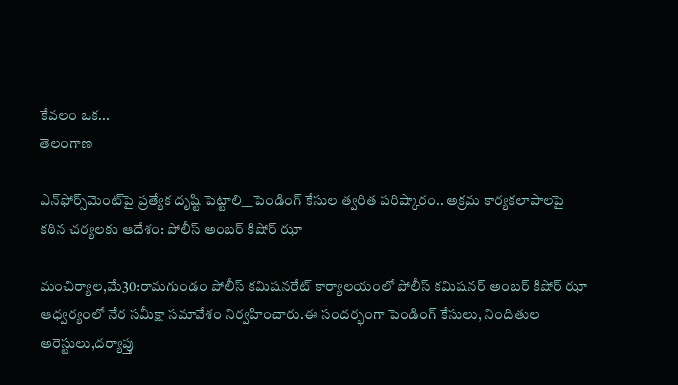కేవలం ఒక...
తెలంగాణ

ఎన్‌ఫోర్స్‌మెంట్‌పై ప్రత్యేక దృష్టి పెట్టాలి__పెండింగ్ కేసుల త్వరిత పరిష్కారం.. అక్రమ కార్యకలాపాలపై కఠిన చర్యలకు ఆదేశం: పోలీస్ అంబర్ కిషోర్ ఝా

మంచిర్యాల,మే30:రామగుండం పోలీస్ కమిషనరేట్ కార్యాలయంలో పోలీస్ కమిషనర్ అంబర్ కిషోర్ ఝా ఆధ్వర్యంలో నేర సమీక్షా సమావేశం నిర్వహించారు.ఈ సందర్భంగా పెండింగ్ కేసులు, నిందితుల అరెస్టులు,దర్యాప్తు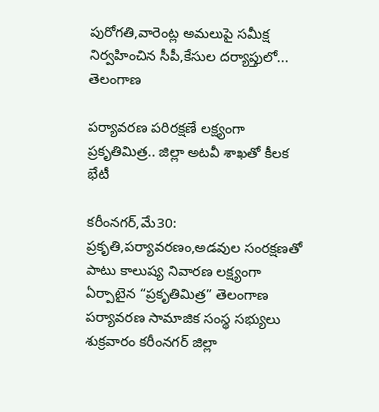పురోగతి,వారెంట్ల అమలుపై సమీక్ష నిర్వహించిన సీపీ,కేసుల దర్యాప్తులో...
తెలంగాణ

పర్యావరణ పరిరక్షణే లక్ష్యంగా ప్రకృతిమిత్ర.. జిల్లా అటవీ శాఖతో కీలక భేటీ

కరీంనగర్,మే30: ప్రకృతి,పర్యావరణం,అడవుల సంరక్షణతో పాటు కాలుష్య నివారణ లక్ష్యంగా ఏర్పాటైన “ప్రకృతిమిత్ర” తెలంగాణ పర్యావరణ సామాజిక సంస్థ సభ్యులు శుక్రవారం కరీంనగర్ జిల్లా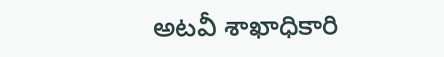అటవీ శాఖాధికారి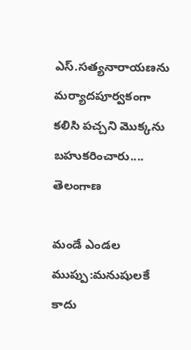ఎస్.సత్యనారాయణను మర్యాదపూర్వకంగా కలిసి పచ్చని మొక్కను బహుకరించారు....
తెలంగాణ

మండే ఎండల ముప్పు:మనుషులకే కాదు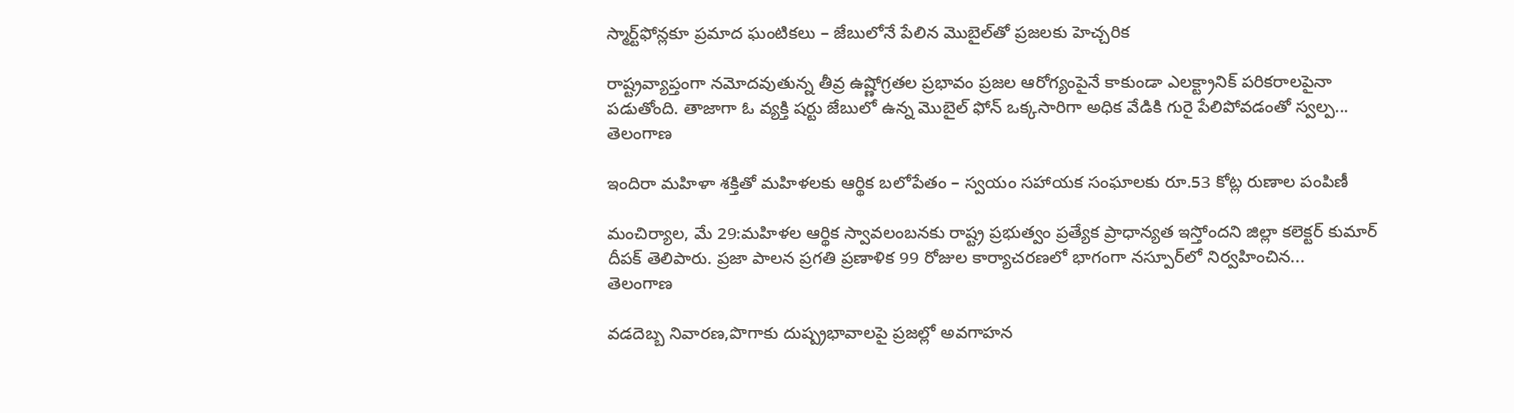స్మార్ట్‌ఫోన్లకూ ప్రమాద ఘంటికలు – జేబులోనే పేలిన మొబైల్‌తో ప్రజలకు హెచ్చరిక

రాష్ట్రవ్యాప్తంగా నమోదవుతున్న తీవ్ర ఉష్ణోగ్రతల ప్రభావం ప్రజల ఆరోగ్యంపైనే కాకుండా ఎలక్ట్రానిక్ పరికరాలపైనా పడుతోంది. తాజాగా ఓ వ్యక్తి షర్టు జేబులో ఉన్న మొబైల్ ఫోన్ ఒక్కసారిగా అధిక వేడికి గురై పేలిపోవడంతో స్వల్ప...
తెలంగాణ

ఇందిరా మహిళా శక్తితో మహిళలకు ఆర్థిక బలోపేతం – స్వయం సహాయక సంఘాలకు రూ.53 కోట్ల రుణాల పంపిణీ

మంచిర్యాల, మే 29:మహిళల ఆర్థిక స్వావలంబనకు రాష్ట్ర ప్రభుత్వం ప్రత్యేక ప్రాధాన్యత ఇస్తోందని జిల్లా కలెక్టర్ కుమార్ దీపక్ తెలిపారు. ప్రజా పాలన ప్రగతి ప్రణాళిక 99 రోజుల కార్యాచరణలో భాగంగా నస్పూర్‌లో నిర్వహించిన...
తెలంగాణ

వడదెబ్బ నివారణ,పొగాకు దుష్ప్రభావాలపై ప్రజల్లో అవగాహన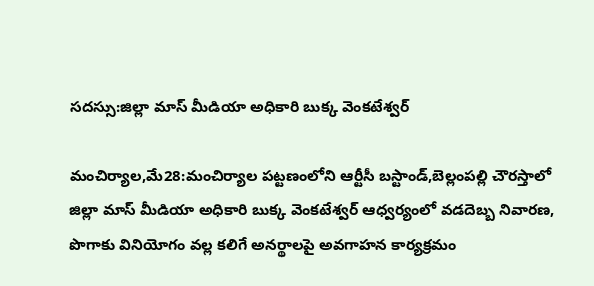సదస్సు:జిల్లా మాస్ మీడియా అధికారి బుక్క వెంకటేశ్వర్

మంచిర్యాల,మే28:మంచిర్యాల పట్టణంలోని ఆర్టీసీ బస్టాండ్,బెల్లంపల్లి చౌరస్తాలో జిల్లా మాస్ మీడియా అధికారి బుక్క వెంకటేశ్వర్ ఆధ్వర్యంలో వడదెబ్బ నివారణ, పొగాకు వినియోగం వల్ల కలిగే అనర్థాలపై అవగాహన కార్యక్రమం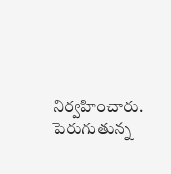నిర్వహించారు. పెరుగుతున్న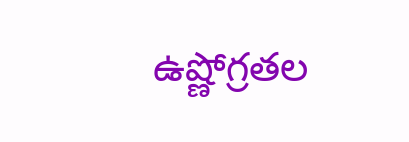ఉష్ణోగ్రతల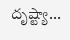దృష్ట్యా...